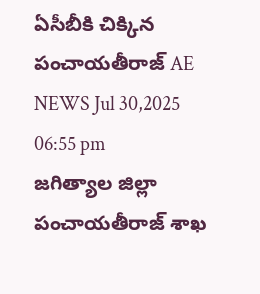ఏసీబీకి చిక్కిన పంచాయతీరాజ్ AE
NEWS Jul 30,2025 06:55 pm
జగిత్యాల జిల్లా పంచాయతీరాజ్ శాఖ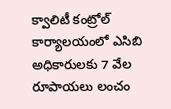క్వాలిటీ కంట్రోల్ కార్యాలయంలో ఎసిబి అధికారులకు 7 వేల రూపాయలు లంచం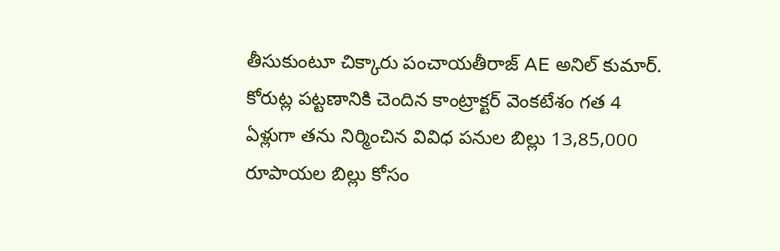తీసుకుంటూ చిక్కారు పంచాయతీరాజ్ AE అనిల్ కుమార్. కోరుట్ల పట్టణానికి చెందిన కాంట్రాక్టర్ వెంకటేశం గత 4 ఏళ్లుగా తను నిర్మించిన వివిధ పనుల బిల్లు 13,85,000 రూపాయల బిల్లు కోసం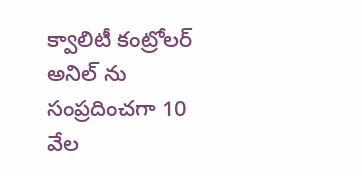క్వాలిటీ కంట్రోలర్ అనిల్ ను సంప్రదించగా 10 వేల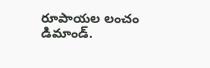రూపాయల లంచం డిమాండ్.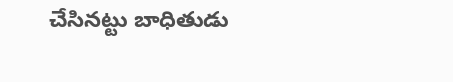చేసినట్టు బాధితుడు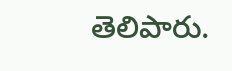తెలిపారు.